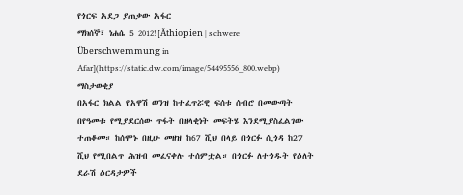የጎርፍ አደጋ ያጠቃው አፋር
ማክሰኞ፣ ነሐሴ 5 2012![Äthiopien | schwere Überschwemmung in Afar](https://static.dw.com/image/54495556_800.webp)
ማስታወቂያ
በአፋር ክልል የአዋሽ ወንዝ ከተፈጥሯዊ ፍሰቱ ሰብሮ በመውጣት በየዓመቱ የሚያደርሰው ጥፋት በዘላቂነት መፍትሄ እንደሚያስፈልገው ተጠቆመ። ከሰሞኑ በዚሁ መዘዝ ከ67 ሺህ በላይ በጎርፉ ሲጎዳ ከ27 ሺህ የሚበልጥ ሕዝብ መፈናቀሉ ተሰምቷል። በጎርፉ ለተጎዱት የዕለት ደራሽ ዕርዳታዎች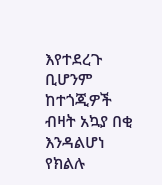እየተደረጉ ቢሆንም ከተጎጂዎች ብዛት አኳያ በቂ እንዳልሆነ የክልሉ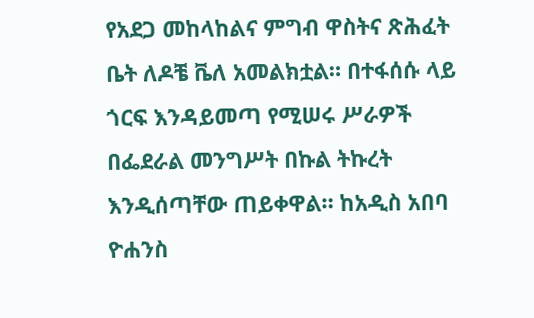የአደጋ መከላከልና ምግብ ዋስትና ጽሕፈት ቤት ለዶቼ ቬለ አመልክቷል። በተፋሰሱ ላይ ጎርፍ እንዳይመጣ የሚሠሩ ሥራዎች በፌደራል መንግሥት በኩል ትኩረት እንዲሰጣቸው ጠይቀዋል። ከአዲስ አበባ ዮሐንስ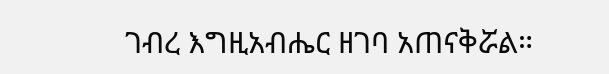ገብረ እግዚአብሔር ዘገባ አጠናቅሯል።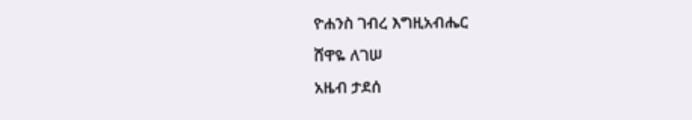ዮሐንስ ገብረ እግዚአብሔር
ሸዋዬ ለገሠ
አዜብ ታደሰ